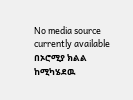No media source currently available
በኦሮሚያ ክልል ከሚካሄደዉ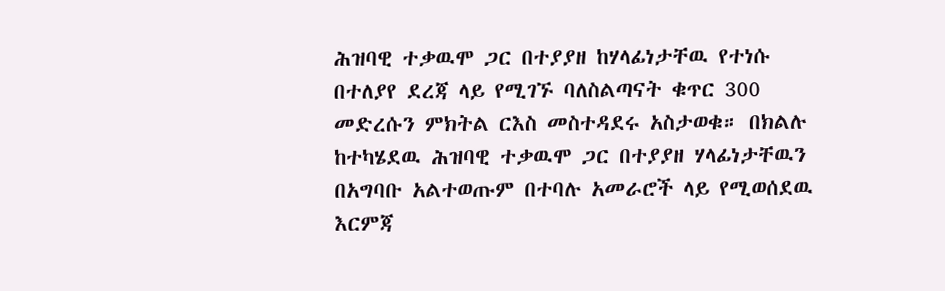ሕዝባዊ ተቃዉሞ ጋር በተያያዘ ከሃላፊነታቸዉ የተነሱ በተለያየ ደረጃ ላይ የሚገኙ ባለስልጣናት ቁጥር 300 መድረሱን ምክትል ርእስ መስተዳደሩ አስታወቁ። በክልሉ ከተካሄደዉ ሕዝባዊ ተቃዉሞ ጋር በተያያዘ ሃላፊነታቸዉን በአግባቡ አልተወጡም በተባሉ አመራሮች ላይ የሚወሰደዉ እርምጃ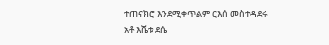ተጠናክሮ እንደሚቀጥልም ርእሰ መስተዳደሩ አቶ እሼቱ ደሴ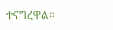ተናግረዋል።